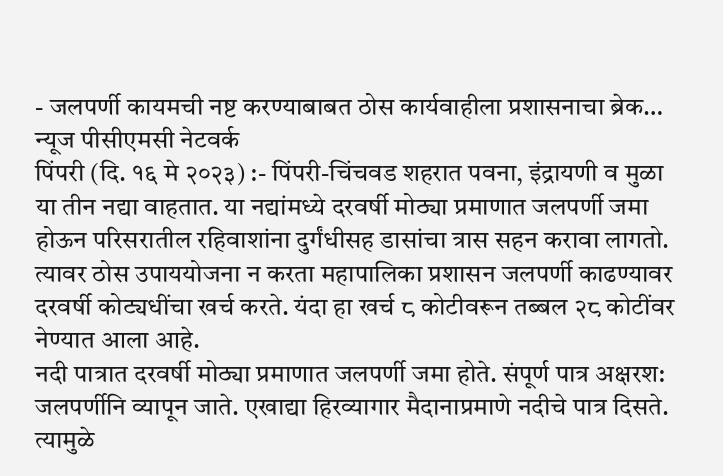- जलपर्णी कायमची नष्ट करण्याबाबत ठोस कार्यवाहीला प्रशासनाचा ब्रेक…
न्यूज पीसीएमसी नेटवर्क
पिंपरी (दि. १६ मे २०२३) :- पिंपरी-चिंचवड शहरात पवना, इंद्रायणी व मुळा या तीन नद्या वाहतात. या नद्यांमध्ये दरवर्षी मोठ्या प्रमाणात जलपर्णी जमा होऊन परिसरातील रहिवाशांना दुर्गंधीसह डासांचा त्रास सहन करावा लागतो. त्यावर ठोस उपाययोजना न करता महापालिका प्रशासन जलपर्णी काढण्यावर दरवर्षी कोट्यधींचा खर्च करते. यंदा हा खर्च ८ कोटीवरून तब्बल २८ कोटींवर नेण्यात आला आहे.
नदी पात्रात दरवर्षी मोठ्या प्रमाणात जलपर्णी जमा होते. संपूर्ण पात्र अक्षरश: जलपर्णीनि व्यापून जाते. एखाद्या हिरव्यागार मैदानाप्रमाणे नदीचे पात्र दिसते. त्यामुळे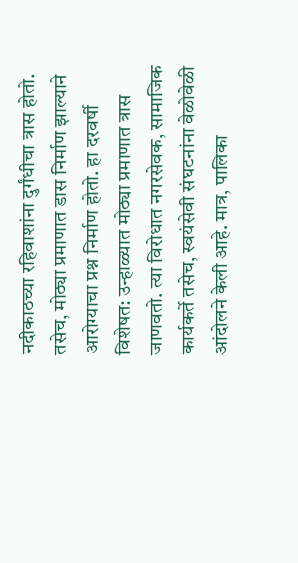नदीकाठच्या रहिवाशांना दुर्गंधीचा त्रास होतो. तसेच, मोठ्या प्रमाणात डास निर्माण झाल्याने आरोग्याचा प्रश्न निर्माण होतो. हा दरवर्षी विशेषत: उन्हाळ्यात मोठ्या प्रमाणात त्रास जाणवतो. त्या विरोधात नगरसेवक, सामाजिक कार्यकर्ते तसेच, स्वयंसेवी संघटनांना वेळोवेळी आंदोलने केली आहे. मात्र, पालिका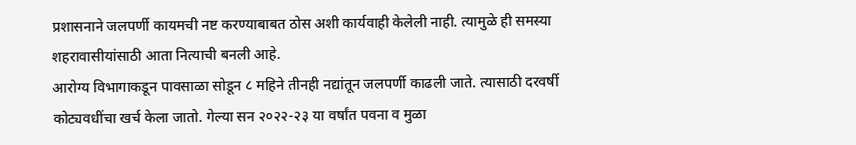प्रशासनाने जलपर्णी कायमची नष्ट करण्याबाबत ठोस अशी कार्यवाही केलेली नाही. त्यामुळे ही समस्या शहरावासीयांसाठी आता नित्याची बनली आहे.
आरोग्य विभागाकडून पावसाळा सोडून ८ महिने तीनही नद्यांतून जलपर्णी काढली जाते. त्यासाठी दरवर्षी कोट्यवधींचा खर्च केला जातो. गेल्या सन २०२२-२३ या वर्षांत पवना व मुळा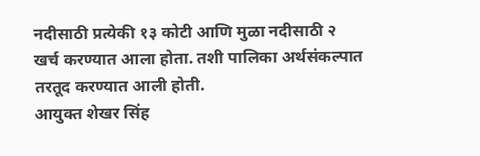नदीसाठी प्रत्येकी १३ कोटी आणि मुळा नदीसाठी २ खर्च करण्यात आला होता. तशी पालिका अर्थसंकल्पात तरतूद करण्यात आली होती.
आयुक्त शेखर सिंह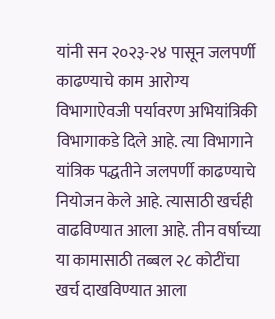यांनी सन २०२३-२४ पासून जलपर्णी काढण्याचे काम आरोग्य विभागाऐवजी पर्यावरण अभियांत्रिकी विभागाकडे दिले आहे. त्या विभागाने यांत्रिक पद्धतीने जलपर्णी काढण्याचे नियोजन केले आहे. त्यासाठी खर्चही वाढविण्यात आला आहे. तीन वर्षाच्या या कामासाठी तब्बल २८ कोटींचा खर्च दाखविण्यात आला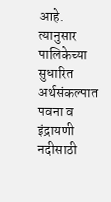आहे. त्यानुसार पालिकेच्या सुधारित अर्थसंकल्पात पवना व इंद्रायणी नदीसाठी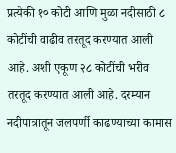प्रत्येकी १० कोटी आणि मुळा नदीसाठी ८ कोटींची वाढीव तरतूद करण्यात आली आहे. अशी एकूण २८ कोटींची भरीव तरतूद करण्यात आली आहे. दरम्यान नदीपात्रातून जलपर्णी काढण्याच्या कामास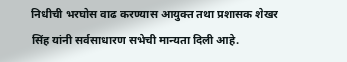निधीची भरघोस वाढ करण्यास आयुक्त तथा प्रशासक शेखर सिंह यांनी सर्वसाधारण सभेची मान्यता दिली आहे.